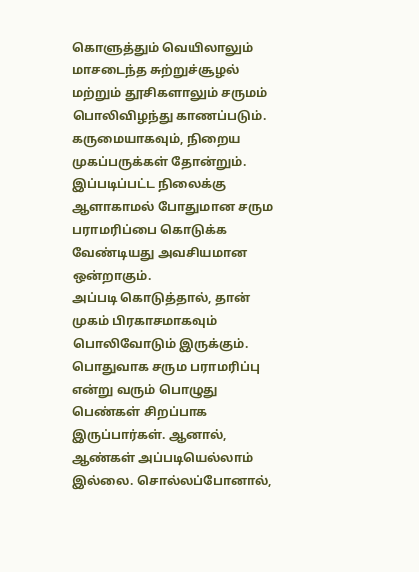கொளுத்தும் வெயிலாலும் மாசடைந்த சுற்றுச்சூழல் மற்றும் தூசிகளாலும் சருமம் பொலிவிழந்து காணப்படும். கருமையாகவும், நிறைய முகப்பருக்கள் தோன்றும். இப்படிப்பட்ட நிலைக்கு ஆளாகாமல் போதுமான சரும பராமரிப்பை கொடுக்க வேண்டியது அவசியமான ஒன்றாகும்.
அப்படி கொடுத்தால், தான் முகம் பிரகாசமாகவும் பொலிவோடும் இருக்கும். பொதுவாக சரும பராமரிப்பு என்று வரும் பொழுது பெண்கள் சிறப்பாக இருப்பார்கள். ஆனால், ஆண்கள் அப்படியெல்லாம் இல்லை. சொல்லப்போனால்,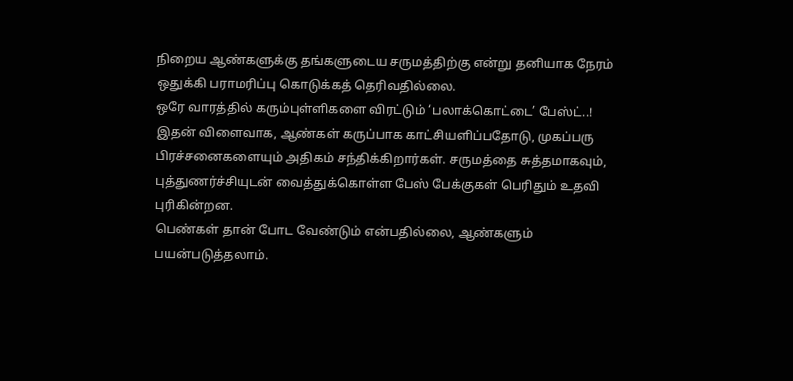நிறைய ஆண்களுக்கு தங்களுடைய சருமத்திற்கு என்று தனியாக நேரம் ஒதுக்கி பராமரிப்பு கொடுக்கத் தெரிவதில்லை.
ஒரே வாரத்தில் கரும்புள்ளிகளை விரட்டும் ‘பலாக்கொட்டை’ பேஸ்ட்..!
இதன் விளைவாக, ஆண்கள் கருப்பாக காட்சியளிப்பதோடு, முகப்பரு பிரச்சனைகளையும் அதிகம் சந்திக்கிறார்கள். சருமத்தை சுத்தமாகவும், புத்துணர்ச்சியுடன் வைத்துக்கொள்ள பேஸ் பேக்குகள் பெரிதும் உதவி புரிகின்றன.
பெண்கள் தான் போட வேண்டும் என்பதில்லை, ஆண்களும் பயன்படுத்தலாம்.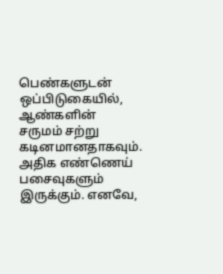பெண்களுடன் ஒப்பிடுகையில், ஆண்களின் சருமம் சற்று கடினமானதாகவும். அதிக எண்ணெய் பசைவுகளும் இருக்கும். எனவே,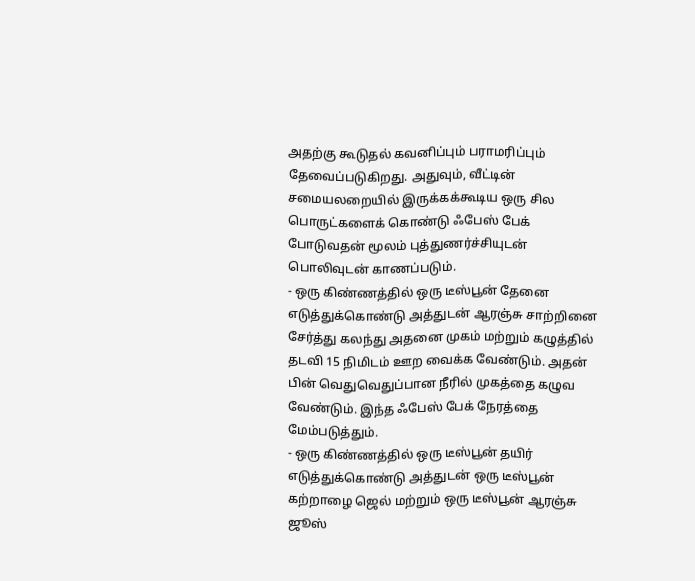அதற்கு கூடுதல் கவனிப்பும் பராமரிப்பும் தேவைப்படுகிறது. அதுவும், வீட்டின் சமையலறையில் இருக்கக்கூடிய ஒரு சில பொருட்களைக் கொண்டு ஃபேஸ் பேக் போடுவதன் மூலம் புத்துணர்ச்சியுடன் பொலிவுடன் காணப்படும்.
- ஒரு கிண்ணத்தில் ஒரு டீஸ்பூன் தேனை எடுத்துக்கொண்டு அத்துடன் ஆரஞ்சு சாற்றினை சேர்த்து கலந்து அதனை முகம் மற்றும் கழுத்தில் தடவி 15 நிமிடம் ஊற வைக்க வேண்டும். அதன் பின் வெதுவெதுப்பான நீரில் முகத்தை கழுவ வேண்டும். இந்த ஃபேஸ் பேக் நேரத்தை மேம்படுத்தும்.
- ஒரு கிண்ணத்தில் ஒரு டீஸ்பூன் தயிர் எடுத்துக்கொண்டு அத்துடன் ஒரு டீஸ்பூன் கற்றாழை ஜெல் மற்றும் ஒரு டீஸ்பூன் ஆரஞ்சு ஜூஸ்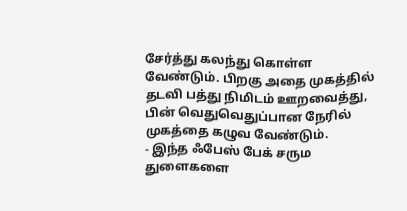சேர்த்து கலந்து கொள்ள வேண்டும். பிறகு அதை முகத்தில் தடவி பத்து நிமிடம் ஊறவைத்து, பின் வெதுவெதுப்பான நேரில் முகத்தை கழுவ வேண்டும்.
- இந்த ஃபேஸ் பேக் சரும துளைகளை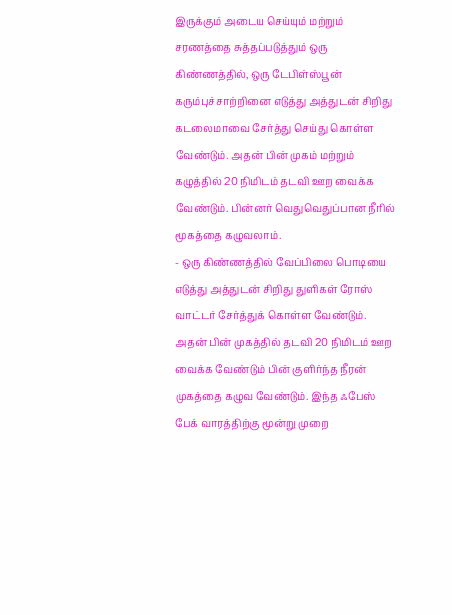இருக்கும் அடைய செய்யும் மற்றும் சரணத்தை சுத்தப்படுத்தும் ஒரு கிண்ணத்தில், ஒரு டேபிள்ஸ்பூன் கரும்புச்சாற்றினை எடுத்து அத்துடன் சிறிது கடலைமாவை சேர்த்து செய்து கொள்ள வேண்டும். அதன் பின் முகம் மற்றும் கழுத்தில் 20 நிமிடம் தடவி ஊற வைக்க வேண்டும். பின்னர் வெதுவெதுப்பான நீரில் மூகத்தை கழுவலாம்.
- ஒரு கிண்ணத்தில் வேப்பிலை பொடியை எடுத்து அத்துடன் சிறிது துளிகள் ரோஸ் வாட்டர் சேர்த்துக் கொள்ள வேண்டும். அதன் பின் முகத்தில் தடவி 20 நிமிடம் ஊற வைக்க வேண்டும் பின் குளிர்ந்த நீரன் முகத்தை கழுவ வேண்டும். இந்த ஃபேஸ் பேக் வாரத்திற்கு மூன்று முறை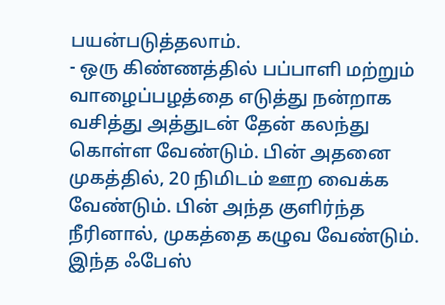பயன்படுத்தலாம்.
- ஒரு கிண்ணத்தில் பப்பாளி மற்றும் வாழைப்பழத்தை எடுத்து நன்றாக வசித்து அத்துடன் தேன் கலந்து கொள்ள வேண்டும். பின் அதனை முகத்தில், 20 நிமிடம் ஊற வைக்க வேண்டும். பின் அந்த குளிர்ந்த நீரினால், முகத்தை கழுவ வேண்டும். இந்த ஃபேஸ்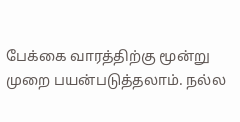பேக்கை வாரத்திற்கு மூன்று முறை பயன்படுத்தலாம். நல்ல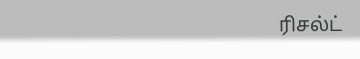ரிசல்ட்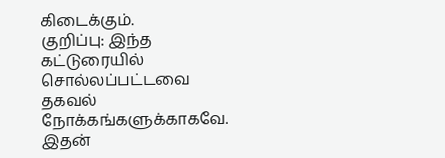கிடைக்கும்.
குறிப்பு: இந்த கட்டுரையில் சொல்லப்பட்டவை தகவல் நோக்கங்களுக்காகவே. இதன்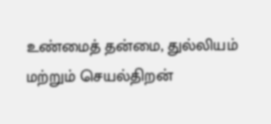உண்மைத் தன்மை, துல்லியம் மற்றும் செயல்திறன்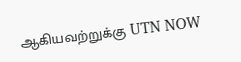ஆகியவற்றுக்கு UTN NOW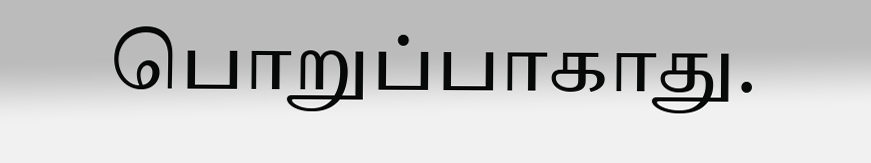பொறுப்பாகாது.